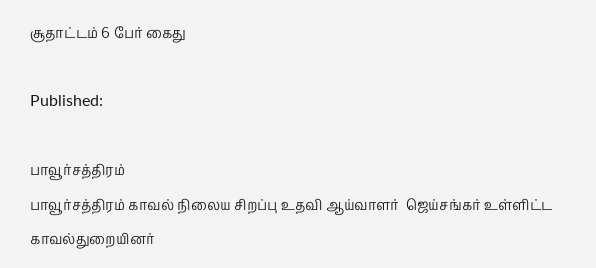சூதாட்டம் 6 பேர் கைது

Published:

பாவூர்சத்திரம்
பாவூர்சத்திரம் காவல் நிலைய சிறப்பு உதவி ஆய்வாளர்  ஜெய்சங்கர் உள்ளிட்ட  காவல்துறையினர்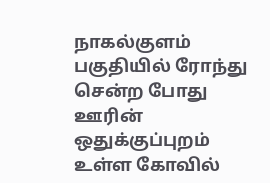நாகல்குளம் பகுதியில் ரோந்து சென்ற போது ஊரின் ஒதுக்குப்புறம் உள்ள கோவில்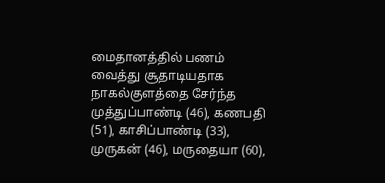மைதானத்தில் பணம் வைத்து சூதாடியதாக நாகல்குளத்தை சேர்ந்த முத்துப்பாண்டி (46), கணபதி (51), காசிப்பாண்டி (33), முருகன் (46), மருதையா (60),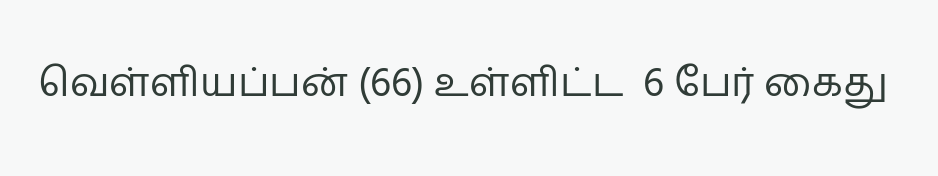வெள்ளியப்பன் (66) உள்ளிட்ட  6 பேர் கைது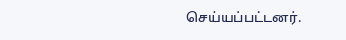செய்யப்பட்டனர்.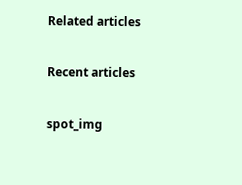Related articles

Recent articles

spot_img